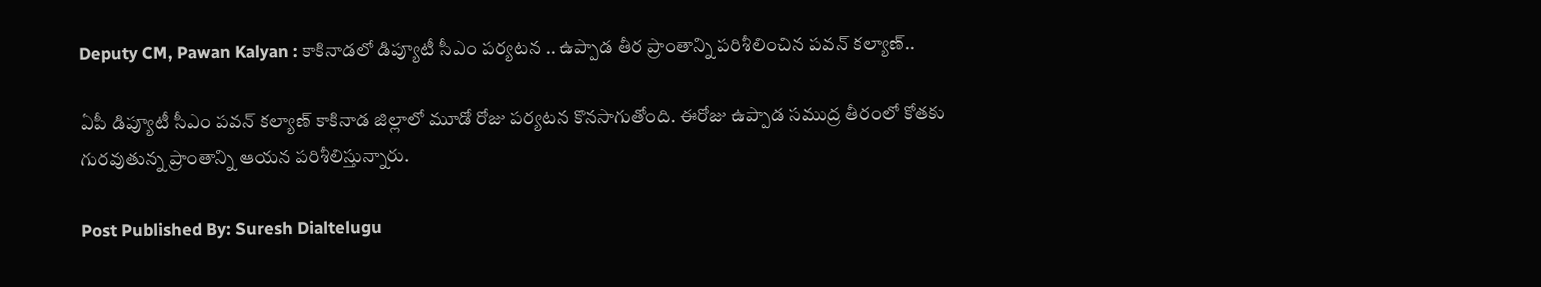Deputy CM, Pawan Kalyan : కాకినాడలో డిప్యూటీ సీఎం పర్యటన .. ఉప్పాడ తీర ప్రాంతాన్ని పరిశీలించిన పవన్ కల్యాణ్..

ఏపీ డిప్యూటీ సీఎం పవన్ కల్యాణ్ కాకినాడ జిల్లాలో మూడో రోజు పర్యటన కొనసాగుతోంది. ఈరోజు ఉప్పాడ సముద్ర తీరంలో కోతకు గురవుతున్న ప్రాంతాన్ని ఆయన పరిశీలిస్తున్నారు.

Post Published By: Suresh Dialtelugu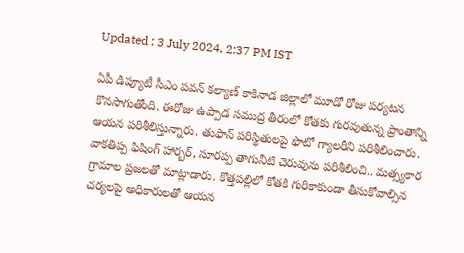Updated : 3 July 2024, 2:37 PM IST

ఏపీ డిప్యూటీ సీఎం పవన్ కల్యాణ్ కాకినాడ జిల్లాలో మూడో రోజు పర్యటన కొనసాగుతోంది. ఈరోజు ఉప్పాడ సముద్ర తీరంలో కోతకు గురవుతున్న ప్రాంతాన్ని ఆయన పరిశీలిస్తున్నారు. తుఫాన్ పరిస్థితులపై ఫొటో గ్యాలరీని పరిశీలించారు. వాకతిప్ప ఫిషింగ్‌ హార్బర్‌, సూరప్ప తాగునీటి చెరువును పరిశీలించి.. మత్స్యకార గ్రామాల ప్రజలతో మాట్లాడారు. కొత్తపల్లిలో కోతకి గురికాకుండా తీసుకోవాల్సిన చర్యలపై అధికారులతో ఆయన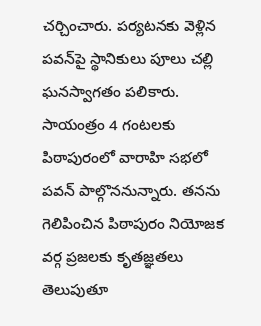చర్చించారు. పర్యటనకు వెళ్లిన పవన్‌పై స్థానికులు పూలు చల్లి ఘనస్వాగతం పలికారు. సాయంత్రం 4 గంటలకు పిఠాపురంలో వారాహి సభలో పవన్ పాల్గొననున్నారు. తనను గెలిపించిన పిఠాపురం నియోజక వర్గ ప్రజలకు కృతజ్ఞతలు తెలుపుతూ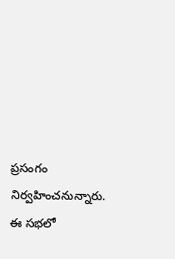ప్రసంగం నిర్వహించనున్నారు. ఈ సభలో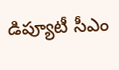డిప్యూటీ సీఎం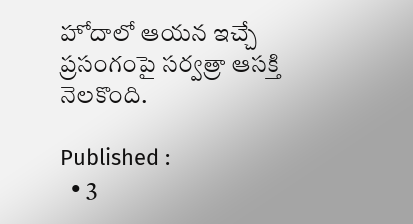హోదాలో ఆయన ఇచ్చే ప్రసంగంపై సర్వత్రా ఆసక్తి నెలకొంది.

Published :
  • 3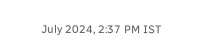July 2024, 2:37 PM IST